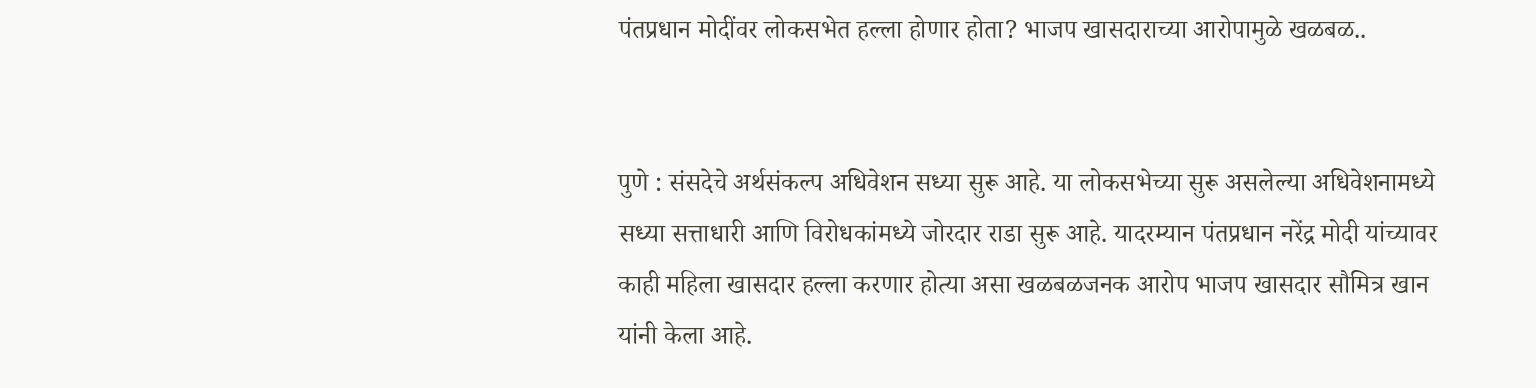पंतप्रधान मोदींवर लोकसभेत हल्ला होणार होता? भाजप खासदाराच्या आरोपामुळे खळबळ..


पुणे : संसदेचे अर्थसंकल्प अधिवेशन सध्या सुरू आहे. या लोकसभेच्या सुरू असलेल्या अधिवेशनामध्ये सध्या सत्ताधारी आणि विरोधकांमध्ये जोरदार राडा सुरू आहे. यादरम्यान पंतप्रधान नरेंद्र मोदी यांच्यावर काही महिला खासदार हल्ला करणार होत्या असा खळबळजनक आरोप भाजप खासदार सौमित्र खान यांनी केला आहे.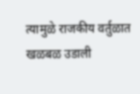त्यामुळे राजकीय वर्तुळात खळबळ उडाली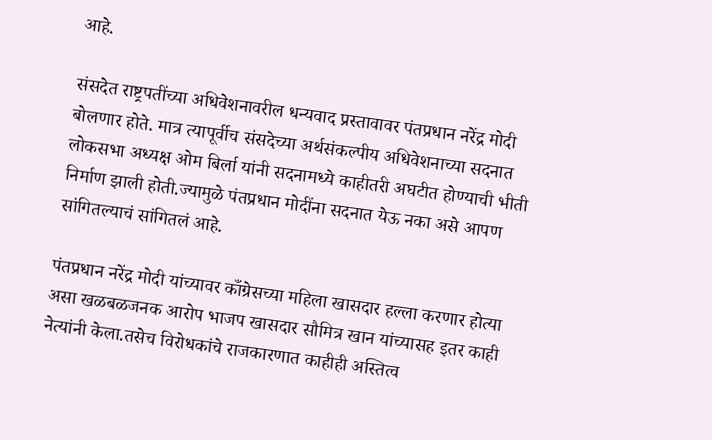आहे.

संसदेत राष्ट्रपतींच्या अधिवेशनावरील धन्यवाद प्रस्तावावर पंतप्रधान नरेंद्र मोदी बोलणार होते. मात्र त्यापूर्वीच संसदेच्या अर्थसंकल्पीय अधिवेशनाच्या सदनात लोकसभा अध्यक्ष ओम बिर्ला यांनी सदनामध्ये काहीतरी अघटीत होण्याची भीती निर्माण झाली होती.ज्यामुळे पंतप्रधान मोदींना सदनात येऊ नका असे आपण सांगितल्याचं सांगितलं आहे.

पंतप्रधान नरेंद्र मोदी यांच्यावर काँग्रेसच्या महिला खासदार हल्ला करणार होत्या असा खळबळजनक आरोप भाजप खासदार सौमित्र खान यांच्यासह इतर काही नेत्यांनी केला.तसेच विरोधकांचे राजकारणात काहीही अस्तित्व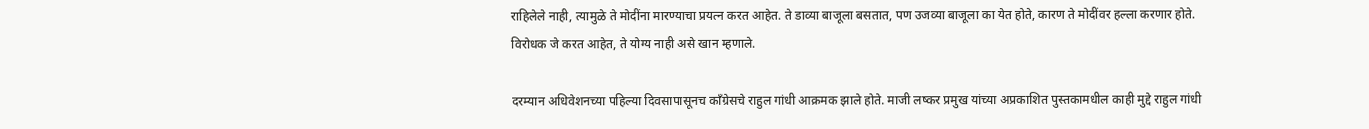राहिलेले नाही, त्यामुळे ते मोदींना मारण्याचा प्रयत्न करत आहेत. ते डाव्या बाजूला बसतात, पण उजव्या बाजूला का येत होते, कारण ते मोदींवर हल्ला करणार होते. विरोधक जे करत आहेत, ते योग्य नाही असे खान म्हणाले.

दरम्यान अधिवेशनच्या पहिल्या दिवसापासूनच काँग्रेसचे राहुल गांधी आक्रमक झाले होते. माजी लष्कर प्रमुख यांच्या अप्रकाशित पुस्तकामधील काही मुद्दे राहुल गांधी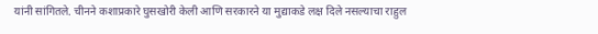यांनी सांगितले. चीनने कशाप्रकारे घुसखोरी केली आणि सरकारने या मुद्याकडे लक्ष दिले नसल्याचा राहुल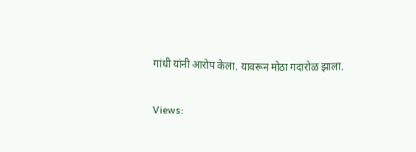गांधी यांनी आरोप केला. यावरून मोठा गदारोळ झाला.

Views: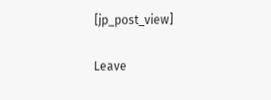[jp_post_view]

Leave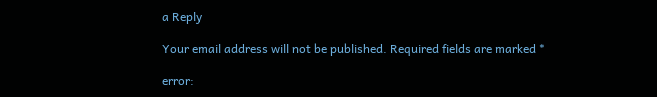a Reply

Your email address will not be published. Required fields are marked *

error: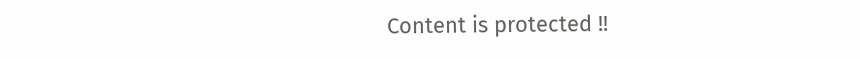Content is protected !!